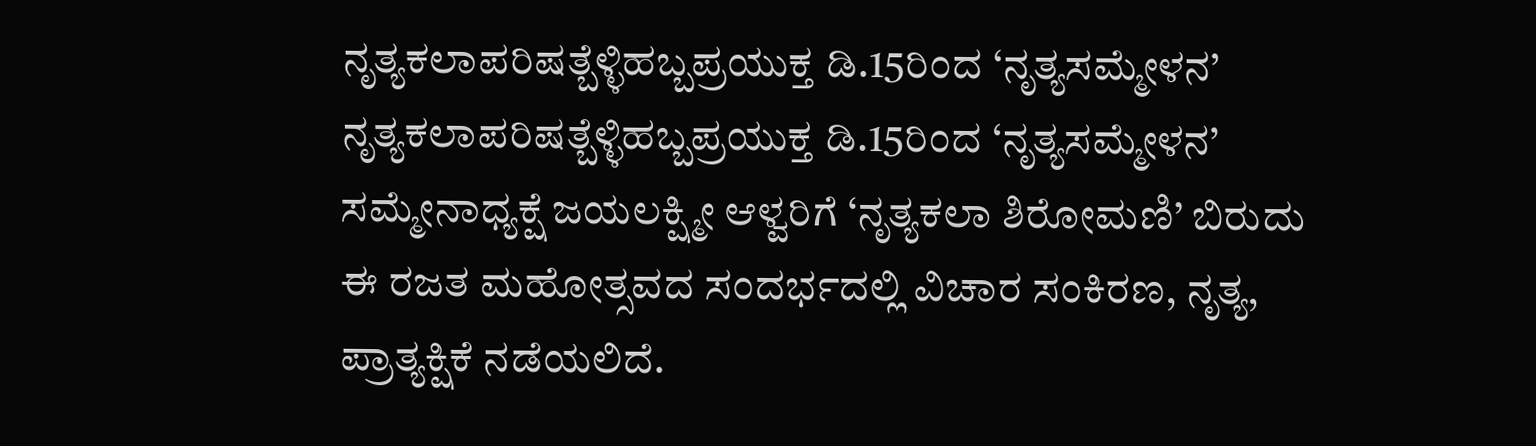ನೃತ್ಯಕಲಾಪರಿಷತ್ಬೆಳ್ಳಿಹಬ್ಬಪ್ರಯುಕ್ತ ಡಿ.15ರಿಂದ ‘ನೃತ್ಯಸಮ್ಮೇಳನ’
ನೃತ್ಯಕಲಾಪರಿಷತ್ಬೆಳ್ಳಿಹಬ್ಬಪ್ರಯುಕ್ತ ಡಿ.15ರಿಂದ ‘ನೃತ್ಯಸಮ್ಮೇಳನ’
ಸಮ್ಮೇನಾಧ್ಯಕ್ಷೆ ಜಯಲಕ್ಷ್ಮೀ ಆಳ್ವರಿಗೆ ‘ನೃತ್ಯಕಲಾ ಶಿರೋಮಣಿ’ ಬಿರುದು
ಈ ರಜತ ಮಹೋತ್ಸವದ ಸಂದರ್ಭದಲ್ಲಿ ವಿಚಾರ ಸಂಕಿರಣ, ನೃತ್ಯ, ಪ್ರಾತ್ಯಕ್ಷಿಕೆ ನಡೆಯಲಿದೆ.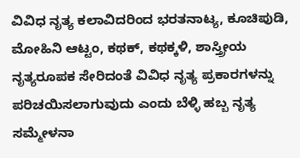ವಿವಿಧ ನೃತ್ಯ ಕಲಾವಿದರಿಂದ ಭರತನಾಟ್ಯ, ಕೂಚಿಪುಡಿ, ಮೋಹಿನಿ ಆಟ್ಟಂ, ಕಥಕ್, ಕಥಕ್ಕಳಿ, ಶಾಸ್ತ್ರೀಯ ನೃತ್ಯರೂಪಕ ಸೇರಿದಂತೆ ವಿವಿಧ ನೃತ್ಯ ಪ್ರಕಾರಗಳನ್ನು ಪರಿಚಯಿಸಲಾಗುವುದು ಎಂದು ಬೆಳ್ಳಿ ಹಬ್ಬ ನೃತ್ಯ ಸಮ್ಮೇಳನಾ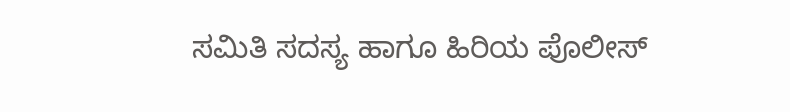ಸಮಿತಿ ಸದಸ್ಯ ಹಾಗೂ ಹಿರಿಯ ಪೊಲೀಸ್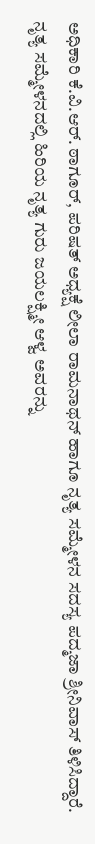ಅಧಿಕಾರಿ ಕೆ.ವಿ.ಆರ್. ಠಾಗೂರ್, ಪರಿಷತ್ ಅಧ್ಯಕ್ಷೆ ಲೀಲಾ ರಾಮನಾಥನ್ ಹಾಗೂ ನೃತ್ಯ ಸಮ್ಮೇಳನ ಸದಸ್ಯ ಪದ್ಮಜಾ ಶ್ರೀನಿವಾಸ್ ತಿಳಿಸಿದ್ದಾರೆ.
ನೃತ್ಯ ಸಮ್ಮೇಳನದಲ್ಲಿ ಹಿರಿಯ ನೃತ್ಯ ಗುರು ಜಯಲಕ್ಷ್ಮೀ ಆಳ್ವ ಅವರನ್ನು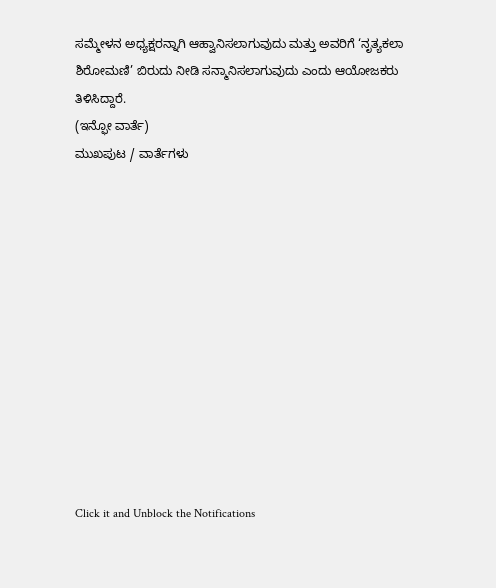ಸಮ್ಮೇಳನ ಅಧ್ಯಕ್ಷರನ್ನಾಗಿ ಆಹ್ವಾನಿಸಲಾಗುವುದು ಮತ್ತು ಅವರಿಗೆ ‘ನೃತ್ಯಕಲಾ ಶಿರೋಮಣಿ’ ಬಿರುದು ನೀಡಿ ಸನ್ಮಾನಿಸಲಾಗುವುದು ಎಂದು ಆಯೋಜಕರು ತಿಳಿಸಿದ್ದಾರೆ.
(ಇನ್ಫೋ ವಾರ್ತೆ)
ಮುಖಪುಟ / ವಾರ್ತೆಗಳು












Click it and Unblock the Notifications